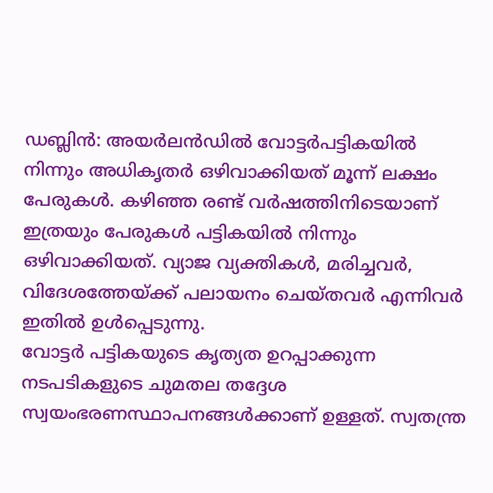ഡബ്ലിൻ: അയർലൻഡിൽ വോട്ടർപട്ടികയിൽ നിന്നും അധികൃതർ ഒഴിവാക്കിയത് മൂന്ന് ലക്ഷം പേരുകൾ. കഴിഞ്ഞ രണ്ട് വർഷത്തിനിടെയാണ് ഇത്രയും പേരുകൾ പട്ടികയിൽ നിന്നും ഒഴിവാക്കിയത്. വ്യാജ വ്യക്തികൾ, മരിച്ചവർ, വിദേശത്തേയ്ക്ക് പലായനം ചെയ്തവർ എന്നിവർ ഇതിൽ ഉൾപ്പെടുന്നു.
വോട്ടർ പട്ടികയുടെ കൃത്യത ഉറപ്പാക്കുന്ന നടപടികളുടെ ചുമതല തദ്ദേശ സ്വയംഭരണസ്ഥാപനങ്ങൾക്കാണ് ഉള്ളത്. സ്വതന്ത്ര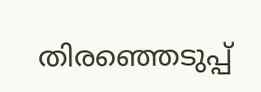തിരഞ്ഞെടുപ്പ്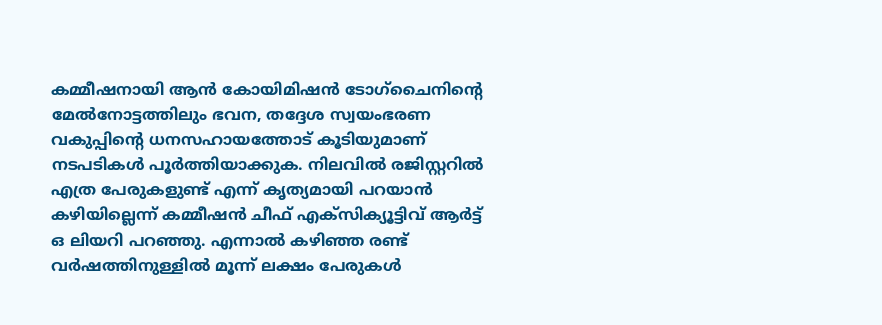കമ്മീഷനായി ആൻ കോയിമിഷൻ ടോഗ്ചൈനിന്റെ മേൽനോട്ടത്തിലും ഭവന, തദ്ദേശ സ്വയംഭരണ വകുപ്പിന്റെ ധനസഹായത്തോട് കൂടിയുമാണ് നടപടികൾ പൂർത്തിയാക്കുക. നിലവിൽ രജിസ്റ്ററിൽ എത്ര പേരുകളുണ്ട് എന്ന് കൃത്യമായി പറയാൻ കഴിയില്ലെന്ന് കമ്മീഷൻ ചീഫ് എക്സിക്യൂട്ടിവ് ആർട്ട് ഒ ലിയറി പറഞ്ഞു. എന്നാൽ കഴിഞ്ഞ രണ്ട് വർഷത്തിനുള്ളിൽ മൂന്ന് ലക്ഷം പേരുകൾ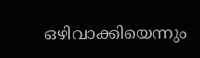ഒഴിവാക്കിയെന്നും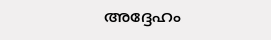അദ്ദേഹം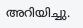അറിയിച്ചു.